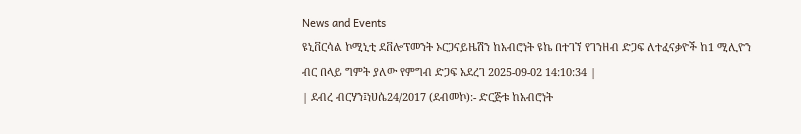News and Events
ዩኒቨርሳል ኮሚኒቲ ደቨሎፕመንት ኦርጋናይዜሽን ከአብሮነት ዩኬ በተገኘ የገንዘብ ድጋፍ ለተፈናቃዮች ከ1 ሚሊዮን ብር በላይ ግምት ያለው የምግብ ድጋፍ አደረገ 2025-09-02 14:10:34 |
| ደብረ ብርሃን፤ነሀሴ24/2017 (ደብመኮ):- ድርጅቱ ከአብሮነት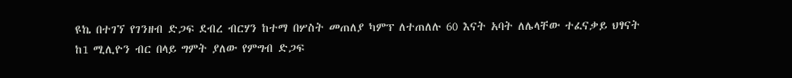ዩኬ በተገኘ የገንዘብ ድጋፍ ደብረ ብርሃን ከተማ በሦስት መጠለያ ካምፕ ለተጠለሉ 60 እናት አባት ለሌላቸው ተፈናቃይ ህፃናት ከ1 ሚሊዮን ብር በላይ ግምት ያለው የምግብ ድጋፍ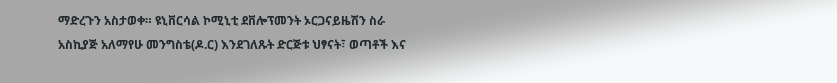ማድረጉን አስታወቀ። ዩኒቨርሳል ኮሚኒቲ ደቨሎፕመንት ኦርጋናይዜሽን ስራ አስኪያጅ አለማየሁ መንግስቴ(ዶ.ር) እንደገለጹት ድርጅቱ ህፃናት፣ ወጣቶች እና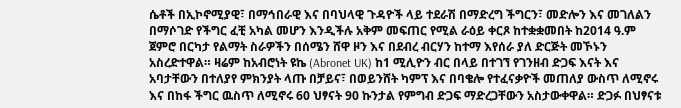ሴቶች በኢኮኖሚያዊ፣ በማኅበራዊ እና በባህላዊ ጉዳዮች ላይ ተደራሽ በማድረግ ችግርን፣ መድሎን እና መገለልን በማሶገድ የችግር ፈቺ አካል መሆን እንዲችሉ አቅም መፍጠር የሚል ራዕይ ቀርጾ ከተቋቋመበት ከ2014 ዓ.ም ጀምሮ በርካታ የልማት ስራዎችን በሰሜን ሸዋ ዞን እና በደብረ ብርሃን ከተማ እየሰራ ያለ ድርጅት መኾኑን አስረድተዋል። ዛሬም ከአብሮነት ዩኬ (Abronet UK) ከ1 ሚሊዮን ብር በላይ በተገኘ የገንዘብ ድጋፍ እናት እና አባታቸውን በተለያየ ምክንያት ላጡ በቻይና፣ በወይንሸት ካምፕ እና በባቄሎ የተፈናቃዮች መጠለያ ውስጥ ለሚኖሩ እና በከፋ ችግር ዉስጥ ለሚኖሩ 60 ህፃናት 90 ኩንታል የምግብ ድጋፍ ማድረጋቸውን አስታውቀዋል። ድጋፉ በህፃናቱ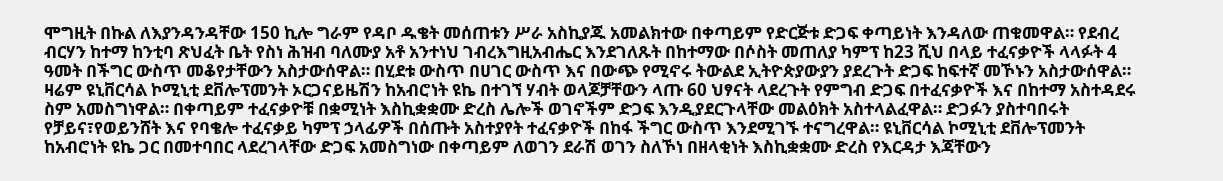ሞግዚት በኩል ለእያንዳንዳቸው 150 ኪሎ ግራም የዳቦ ዱቄት መሰጠቱን ሥራ አስኪያጁ አመልክተው በቀጣይም የድርጅቱ ድጋፍ ቀጣይነት እንዳለው ጠቁመዋል። የደብረ ብርሃን ከተማ ከንቲባ ጽህፈት ቤት የስነ ሕዝብ ባለሙያ አቶ አንተነህ ገብረእግዚአብሔር እንደገለጹት በከተማው በሶስት መጠለያ ካምፕ ከ23 ሺህ በላይ ተፈናቃዮች ላላፉት 4 ዓመት በችግር ውስጥ መቆየታቸውን አስታውሰዋል። በሂደቱ ውስጥ በሀገር ውስጥ እና በውጭ የሚኖሩ ትውልደ ኢትዮጵያውያን ያደረጉት ድጋፍ ከፍተኛ መኾኑን አስታውሰዋል። ዛሬም ዩኒቨርሳል ኮሚኒቲ ደቨሎፕመንት ኦርጋናይዜሽን ከአብሮነት ዩኬ በተገኘ ሃብት ወላጆቻቸውን ላጡ 60 ህፃናት ላደረጉት የምግብ ድጋፍ በተፈናቃዮች እና በከተማ አስተዳደሩ ስም አመስግነዋል። በቀጣይም ተፈናቃዮቹ በቋሚነት እስኪቋቋሙ ድረስ ሌሎች ወገኖችም ድጋፍ እንዲያደርጉላቸው መልዕክት አስተላልፈዋል። ድጋፉን ያስተባበሩት የቻይና፣የወይንሸት እና የባቄሎ ተፈናቃይ ካምፕ ኃላፊዎች በሰጡት አስተያየት ተፈናቃዮች በከፋ ችግር ውስጥ እንደሚገኙ ተናግረዋል። ዩኒቨርሳል ኮሚኒቲ ደቨሎፕመንት ከአብሮነት ዩኬ ጋር በመተባበር ላደረገላቸው ድጋፍ አመስግነው በቀጣይም ለወገን ደራሽ ወገን ስለኾነ በዘላቂነት እስኪቋቋሙ ድረስ የእርዳታ እጃቸውን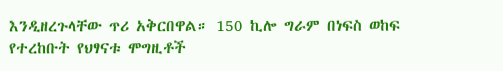እንዲዘረጉላቸው ጥሪ አቅርበዋል። 150 ኪሎ ግራም በነፍስ ወከፍ የተረከቡት የህፃናቱ ሞግዚቶች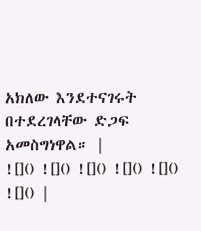አክለው እንደተናገሩት በተደረገላቸው ድጋፍ አመስግነዋል። |
![]() ![]() ![]() ![]() ![]() ![]() |